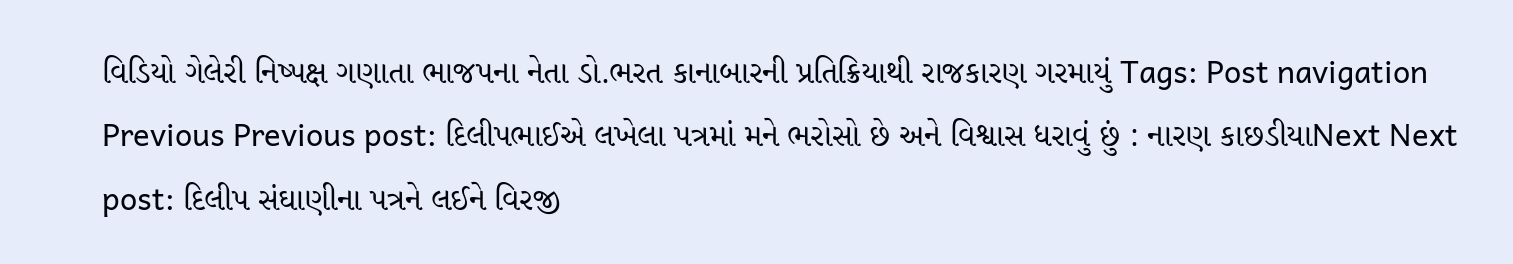વિડિયો ગેલેરી નિષ્પક્ષ ગણાતા ભાજપના નેતા ડો.ભરત કાનાબારની પ્રતિક્રિયાથી રાજકારણ ગરમાયું Tags: Post navigation Previous Previous post: દિલીપભાઈએ લખેલા પત્રમાં મને ભરોસો છે અને વિશ્વાસ ધરાવું છું : નારણ કાછડીયાNext Next post: દિલીપ સંઘાણીના પત્રને લઈને વિરજી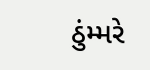ઠુંમ્મરે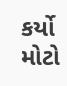કર્યો મોટો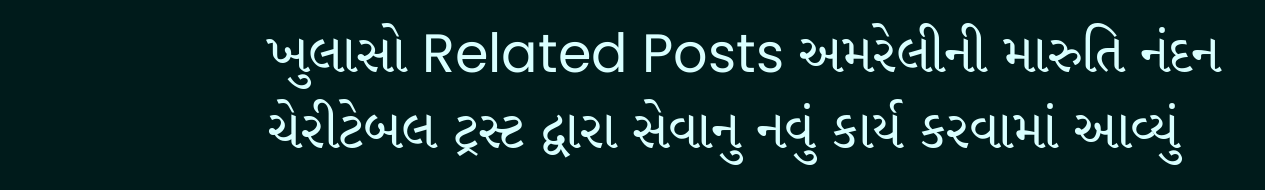ખુલાસો Related Posts અમરેલીની મારુતિ નંદન ચેરીટેબલ ટ્રસ્ટ દ્વારા સેવાનુ નવું કાર્ય કરવામાં આવ્યું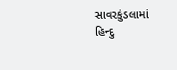સાવરકુંડલામાં હિન્દુ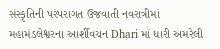સંસ્કૃતિની પરંપરાગત ઉજવાતી નવરાત્રીમાં મહામંડલેશ્વરના આર્શીવચન Dhari માં ધારી અમરેલી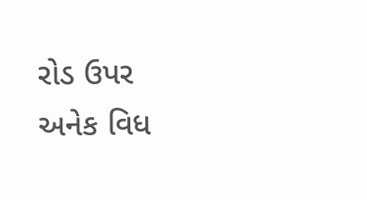રોડ ઉપર અનેક વિધ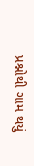પ્રશ્નોથી ગામ થયું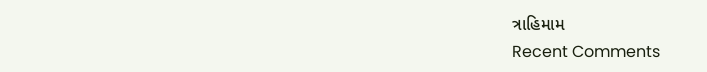ત્રાહિમામ
Recent Comments